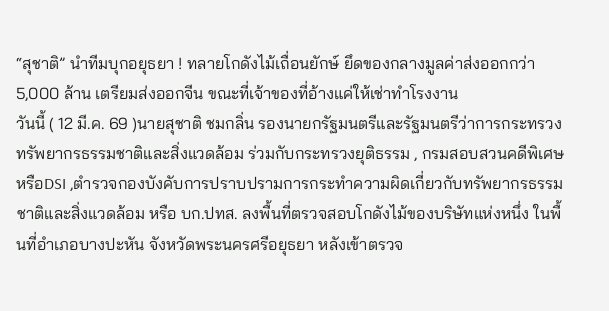“สุชาติ” นำทีมบุกอยุธยา ! ทลายโกดังไม้เถื่อนยักษ์ ยึดของกลางมูลค่าส่งออกกว่า 5,000 ล้าน เตรียมส่งออกจีน ขณะที่เจ้าของที่อ้างแค่ให้เช่าทำโรงงาน
วันนี้ ( 12 มี.ค. 69 )นายสุชาติ ชมกลิ่น รองนายกรัฐมนตรีและรัฐมนตรีว่าการกระทรวงทรัพยากรธรรมชาติและสิ่งแวดล้อม ร่วมกับกระทรวงยุติธรรม , กรมสอบสวนคดีพิเศษ หรือDSI ,ตำรวจกองบังคับการปราบปรามการกระทำความผิดเกี่ยวกับทรัพยากรธรรมชาติและสิ่งแวดล้อม หรือ บก.ปทส. ลงพื้นที่ตรวจสอบโกดังไม้ของบริษัทแห่งหนึ่ง ในพื้นที่อำเภอบางปะหัน จังหวัดพระนครศรีอยุธยา หลังเข้าตรวจ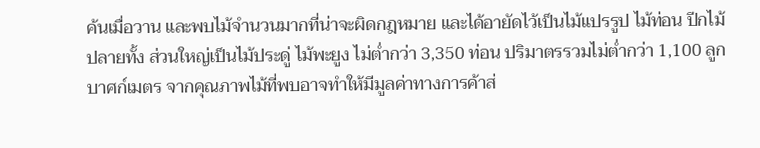ค้นเมื่อวาน และพบไม้จำนวนมากที่น่าจะผิดกฎหมาย และได้อายัดไว้เป็นไม้แปรรูป ไม้ท่อน ปีกไม้ ปลายทั้ง ส่วนใหญ่เป็นไม้ประดู่ ไม้พะยูง ไม่ต่ำกว่า 3,350 ท่อน ปริมาตรรวมไม่ต่ำกว่า 1,100 ลูกบาศก์เมตร จากคุณภาพไม้ที่พบอาจทำให้มีมูลค่าทางการค้าส่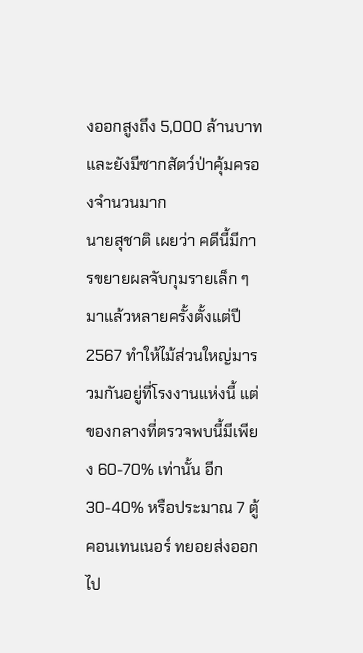งออกสูงถึง 5,000 ล้านบาท และยังมีซากสัตว์ป่าคุ้มครองจำนวนมาก
นายสุชาติ เผยว่า คดีนี้มีการขยายผลจับกุมรายเล็ก ๆ มาแล้วหลายครั้งตั้งแต่ปี 2567 ทำให้ไม้ส่วนใหญ่มารวมกันอยู่ที่โรงงานแห่งนี้ แต่ของกลางที่ตรวจพบนี้มีเพียง 60-70% เท่านั้น อีก 30-40% หรือประมาณ 7 ตู้คอนเทนเนอร์ ทยอยส่งออกไป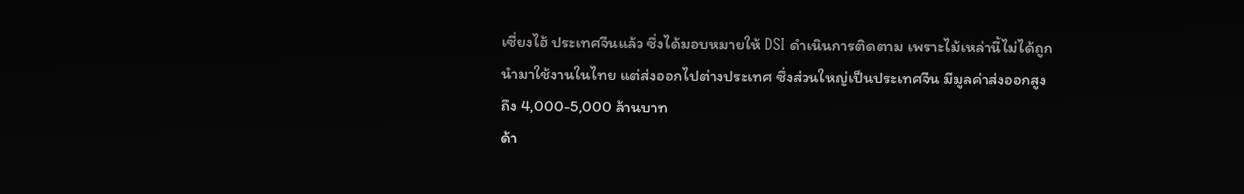เซี่ยงไฮ้ ประเทศจีนแล้ว ซึ่งได้มอบหมายให้ DSI ดำเนินการติดตาม เพราะไม้เหล่านี้ไม่ได้ถูกนำมาใช้งานในไทย แต่ส่งออกไปต่างประเทศ ซึ่งส่วนใหญ่เป็นประเทศจีน มีมูลค่าส่งออกสูงถึง 4,000-5,000 ล้านบาท
ด้า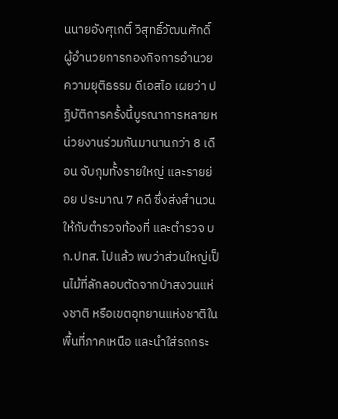นนายอังศุเกติ์ วิสุทธิ์วัฒนศักดิ์ ผู้อำนวยการกองกิจการอำนวยความยุติธรรม ดีเอสไอ เผยว่า ปฏิบัติการครั้งนี้บูรณาการหลายหน่วยงานร่วมกันมานานกว่า 8 เดือน จับกุมทั้งรายใหญ่ และรายย่อย ประมาณ 7 คดี ซึ่งส่งสำนวนให้กับตำรวจท้องที่ และตำรวจ บก.ปทส. ไปแล้ว พบว่าส่วนใหญ่เป็นไม้ที่ลักลอบตัดจากป่าสงวนแห่งชาติ หรือเขตอุทยานแห่งชาติในพื้นที่ภาคเหนือ และนำใส่รถกระ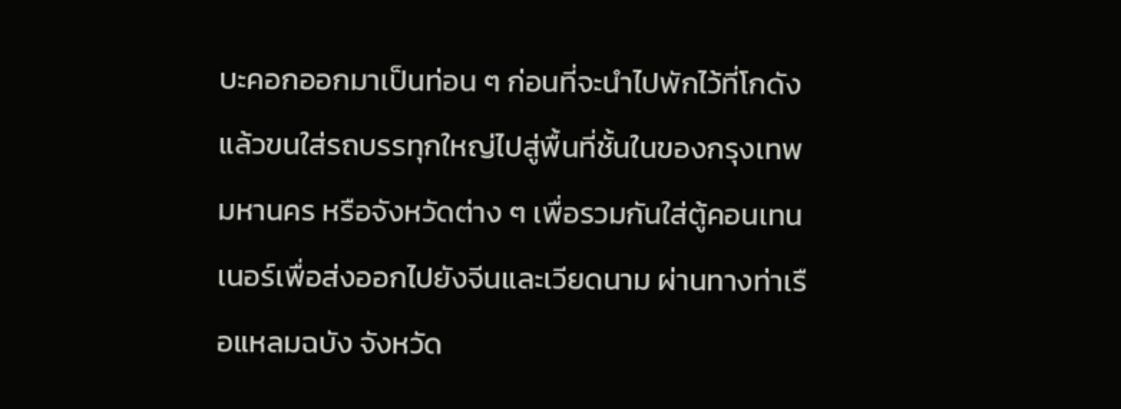บะคอกออกมาเป็นท่อน ๆ ก่อนที่จะนำไปพักไว้ที่โกดัง แล้วขนใส่รถบรรทุกใหญ่ไปสู่พื้นที่ชั้นในของกรุงเทพมหานคร หรือจังหวัดต่าง ๆ เพื่อรวมกันใส่ตู้คอนเทนเนอร์เพื่อส่งออกไปยังจีนและเวียดนาม ผ่านทางท่าเรือแหลมฉบัง จังหวัด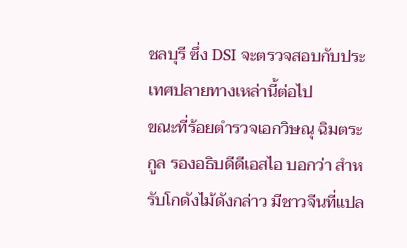ชลบุรี ซึ่ง DSI จะตรวจสอบกับประเทศปลายทางเหล่านี้ต่อไป
ขณะที่ร้อยตำรวจเอกวิษณุ ฉิมตระกูล รองอธิบดีดีเอสไอ บอกว่า สำหรับโกดังไม้ดังกล่าว มีชาวจีนที่แปล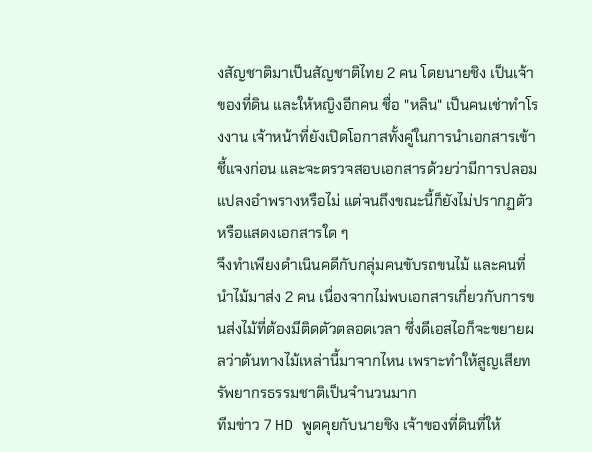งสัญชาติมาเป็นสัญชาติไทย 2 คน โดยนายชิง เป็นเจ้าของที่ดิน และให้หญิงอีกคน ชื่อ "หลิน" เป็นคนเช่าทำโรงงาน เจ้าหน้าที่ยังเปิดโอกาสทั้งคู่ในการนำเอกสารเข้าชี้แจงก่อน และจะตรวจสอบเอกสารด้วยว่ามีการปลอมแปลงอำพรางหรือไม่ แต่จนถึงขณะนี้ก็ยังไม่ปรากฏตัว หรือแสดงเอกสารใด ๆ
จึงทำเพียงดำเนินคดีกับกลุ่มคนขับรถขนไม้ และคนที่นำไม้มาส่ง 2 คน เนื่องจากไม่พบเอกสารเกี่ยวกับการขนส่งไม้ที่ต้องมีติดตัวตลอดเวลา ซึ่งดีเอสไอก็จะขยายผลว่าต้นทางไม้เหล่านี้มาจากไหน เพราะทำให้สูญเสียทรัพยากรธรรมชาติเป็นจำนวนมาก
ทีมข่าว 7 HD พูดคุยกับนายชิง เจ้าของที่ดินที่ให้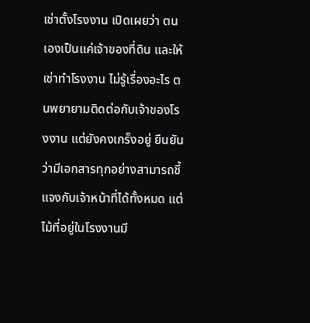เช่าตั้งโรงงาน เปิดเผยว่า ตนเองเป็นแค่เจ้าของที่ดิน และให้เช่าทำโรงงาน ไม่รู้เรื่องอะไร ตนพยายามติดต่อกับเจ้าของโรงงาน แต่ยังคงเกร็งอยู่ ยืนยันว่ามีเอกสารทุกอย่างสามารถชี้แจงกับเจ้าหน้าที่ได้ทั้งหมด แต่ไม้ที่อยู่ในโรงงานมี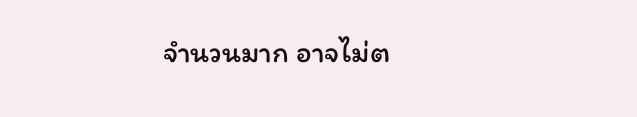จำนวนมาก อาจไม่ต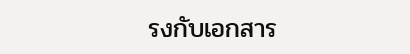รงกับเอกสาร